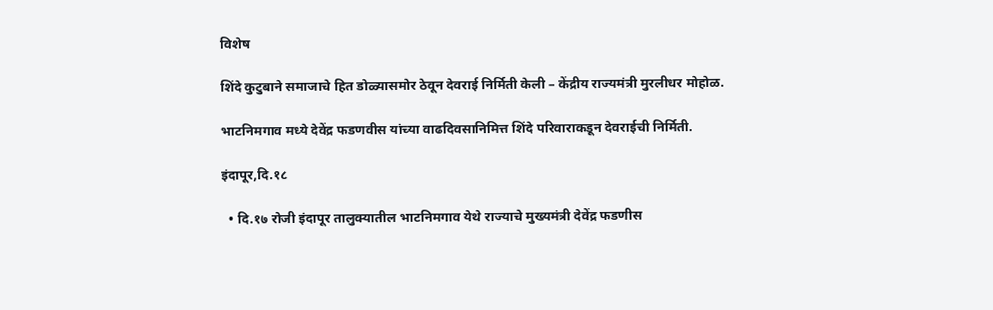विशेष

शिंदे कुटुबाने समाजाचे हित डोळ्यासमोर ठेवून देवराई निर्मिती केली – केंद्रीय राज्यमंत्री मुरलीधर मोहोळ.

भाटनिमगाव मध्ये देवेंद्र फडणवीस यांच्या वाढदिवसानिमित्त शिंदे परिवाराकडून देवराईची निर्मिती.

इंदापूर,दि.१८

  • दि.१७ रोजी इंदापूर तालुक्यातील भाटनिमगाव येथे राज्याचे मुख्यमंत्री देवेंद्र फडणीस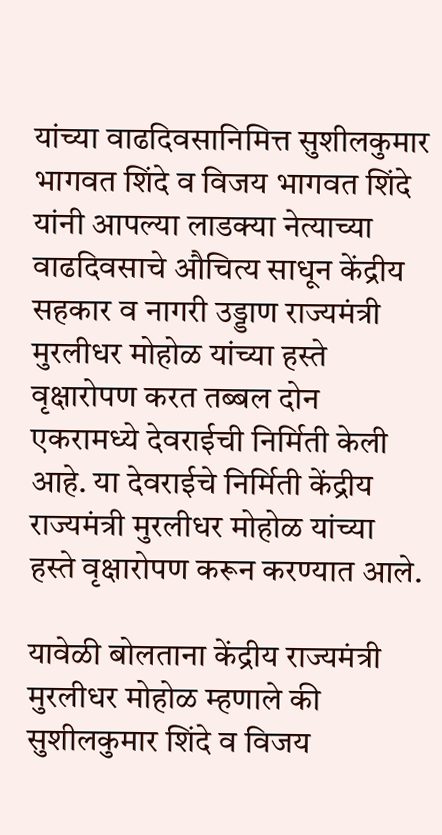यांच्या वाढदिवसानिमित्त सुशीलकुमार भागवत शिंदे व विजय भागवत शिंदे यांनी आपल्या लाडक्या नेत्याच्या वाढदिवसाचे औचित्य साधून केंद्रीय सहकार व नागरी उड्डाण राज्यमंत्री मुरलीधर मोहोळ यांच्या हस्ते वृक्षारोपण करत तब्बल दोन एकरामध्ये देवराईची निर्मिती केली आहे. या देवराईचे निर्मिती केंद्रीय राज्यमंत्री मुरलीधर मोहोळ यांच्या हस्ते वृक्षारोपण करून करण्यात आले.

यावेळी बोलताना केंद्रीय राज्यमंत्री मुरलीधर मोहोळ म्हणाले की सुशीलकुमार शिंदे व विजय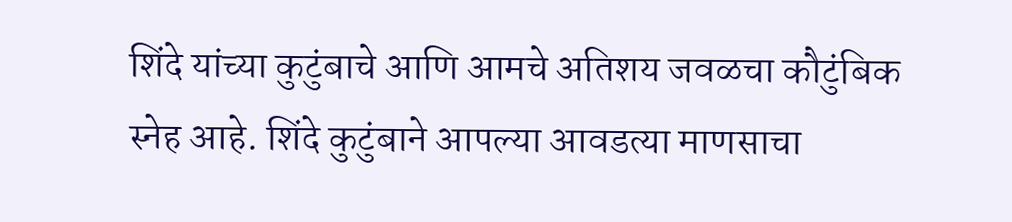शिंदे यांच्या कुटुंबाचे आणि आमचे अतिशय जवळचा कौटुंबिक स्नेह आहे. शिंदे कुटुंबाने आपल्या आवडत्या माणसाचा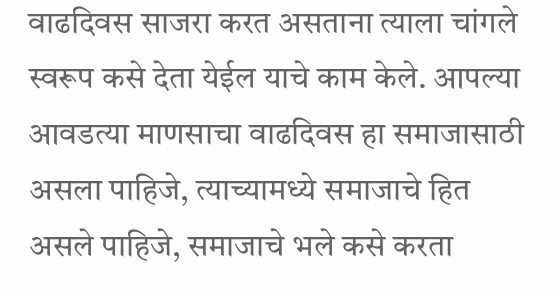वाढदिवस साजरा करत असताना त्याला चांगले स्वरूप कसे देता येईल याचे काम केले. आपल्या आवडत्या माणसाचा वाढदिवस हा समाजासाठी असला पाहिजे, त्याच्यामध्ये समाजाचे हित असले पाहिजे, समाजाचे भले कसे करता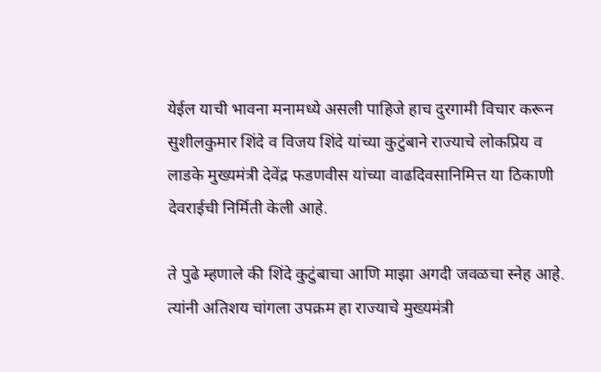येईल याची भावना मनामध्ये असली पाहिजे हाच दुरगामी विचार करून सुशीलकुमार शिंदे व विजय शिंदे यांच्या कुटुंबाने राज्याचे लोकप्रिय व लाडके मुख्यमंत्री देवेंद्र फडणवीस यांच्या वाढदिवसानिमित्त या ठिकाणी देवराईची निर्मिती केली आहे.

ते पुढे म्हणाले की शिंदे कुटुंबाचा आणि माझा अगदी जवळचा स्नेह आहे. त्यांनी अतिशय चांगला उपक्रम हा राज्याचे मुख्यमंत्री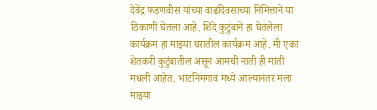देवेंद्र फडणवीस यांच्या वाढदिवसाच्या निमित्ताने या ठिकाणी घेतला आहे. शिंदे कुटुंबाने हा घेतलेला कार्यक्रम हा माझ्या घरातील कार्यक्रम आहे. मी एका शेतकरी कुटुंबातील असून आमची नाती ही माती मधली आहेत. भाटनिमगाव मध्ये आल्यानंतर मला माझ्या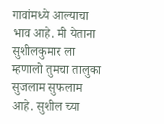गावांमध्ये आल्याचा भाव आहे. मी येताना सुशीलकुमार ला म्हणालो तुमचा तालुका सुजलाम सुफलाम आहे. सुशील च्या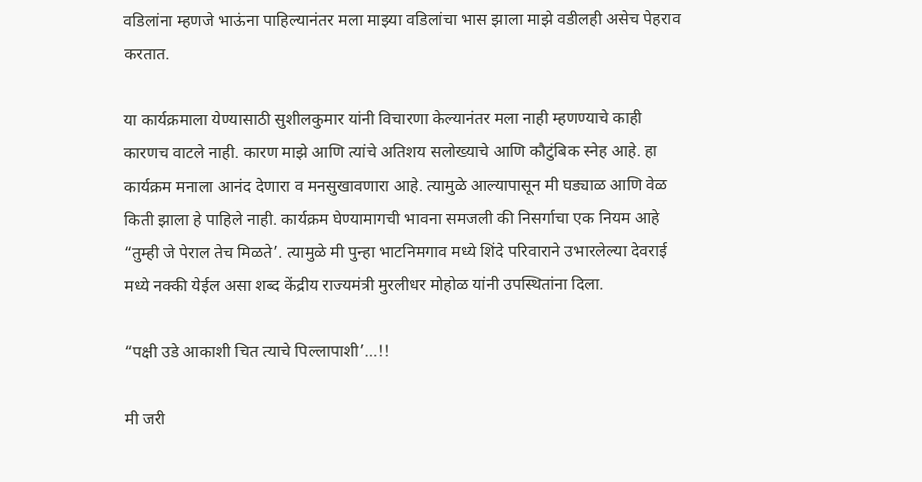वडिलांना म्हणजे भाऊंना पाहिल्यानंतर मला माझ्या वडिलांचा भास झाला माझे वडीलही असेच पेहराव करतात.

या कार्यक्रमाला येण्यासाठी सुशीलकुमार यांनी विचारणा केल्यानंतर मला नाही म्हणण्याचे काही कारणच वाटले नाही. कारण माझे आणि त्यांचे अतिशय सलोख्याचे आणि कौटुंबिक स्नेह आहे. हा कार्यक्रम मनाला आनंद देणारा व मनसुखावणारा आहे. त्यामुळे आल्यापासून मी घड्याळ आणि वेळ किती झाला हे पाहिले नाही. कार्यक्रम घेण्यामागची भावना समजली की निसर्गाचा एक नियम आहे “तुम्ही जे पेराल तेच मिळते’. त्यामुळे मी पुन्हा भाटनिमगाव मध्ये शिंदे परिवाराने उभारलेल्या देवराई मध्ये नक्की येईल असा शब्द केंद्रीय राज्यमंत्री मुरलीधर मोहोळ यांनी उपस्थितांना दिला.

“पक्षी उडे आकाशी चित त्याचे पिल्लापाशी’…!!

मी जरी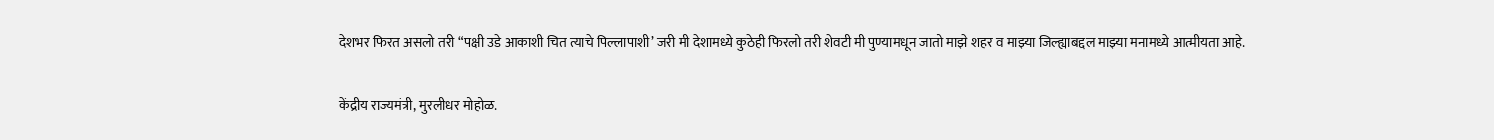देशभर फिरत असलो तरी “पक्षी उडे आकाशी चित त्याचे पिल्लापाशी’ जरी मी देशामध्ये कुठेही फिरलो तरी शेवटी मी पुण्यामधून जातो माझे शहर व माझ्या जिल्ह्याबद्दल माझ्या मनामध्ये आत्मीयता आहे.

केंद्रीय राज्यमंत्री, मुरलीधर मोहोळ.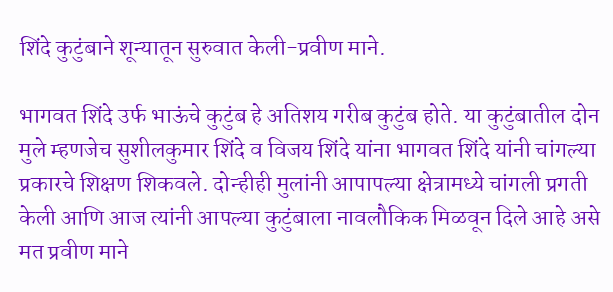शिंदे कुटुंबाने शून्यातून सुरुवात केली-प्रवीण माने.

भागवत शिंदे उर्फ भाऊंचे कुटुंब हे अतिशय गरीब कुटुंब होते. या कुटुंबातील दोन मुले म्हणजेच सुशीलकुमार शिंदे व विजय शिंदे यांना भागवत शिंदे यांनी चांगल्या प्रकारचे शिक्षण शिकवले. दोन्हीही मुलांनी आपापल्या क्षेत्रामध्ये चांगली प्रगती केली आणि आज त्यांनी आपल्या कुटुंबाला नावलौकिक मिळवून दिले आहे असे मत प्रवीण माने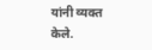यांनी व्यक्त केले.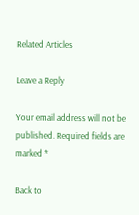Related Articles

Leave a Reply

Your email address will not be published. Required fields are marked *

Back to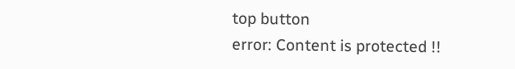top button
error: Content is protected !!